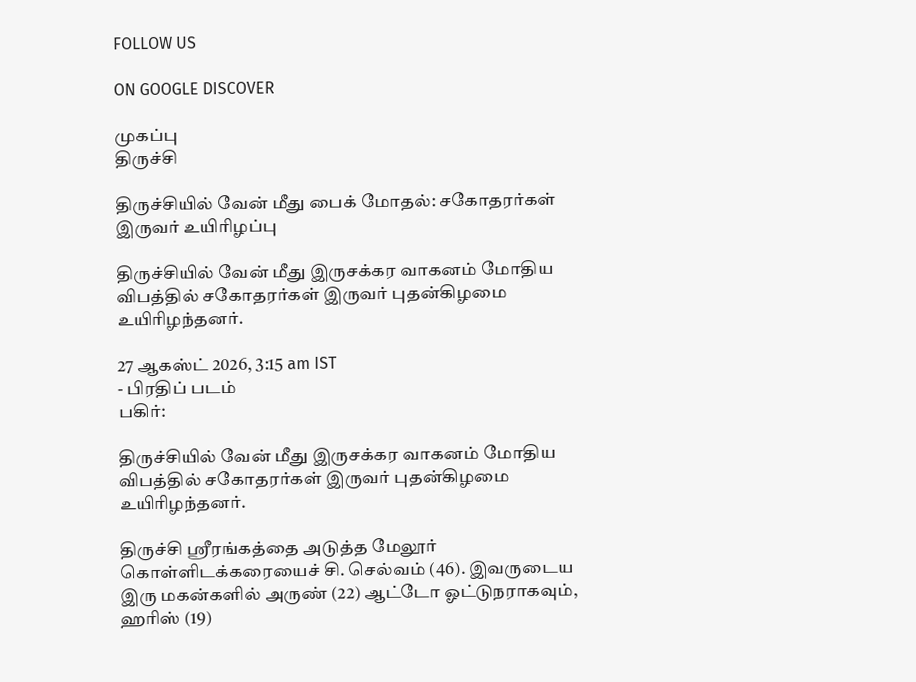FOLLOW US

ON GOOGLE DISCOVER

முகப்பு
திருச்சி

திருச்சியில் வேன் மீது பைக் மோதல்: சகோதரர்கள் இருவர் உயிரிழப்பு

திருச்சியில் வேன் மீது இருசக்கர வாகனம் மோதிய விபத்தில் சகோதரர்கள் இருவர் புதன்கிழமை உயிரிழந்தனர்.

27 ஆகஸ்ட் 2026, 3:15 am IST
- பிரதிப் படம்
பகிர்:

திருச்சியில் வேன் மீது இருசக்கர வாகனம் மோதிய விபத்தில் சகோதரர்கள் இருவர் புதன்கிழமை உயிரிழந்தனர்.

திருச்சி ஸ்ரீரங்கத்தை அடுத்த மேலூர் கொள்ளிடக்கரையைச் சி. செல்வம் (46). இவருடைய இரு மகன்களில் அருண் (22) ஆட்டோ ஓட்டுநராகவும், ஹரிஸ் (19)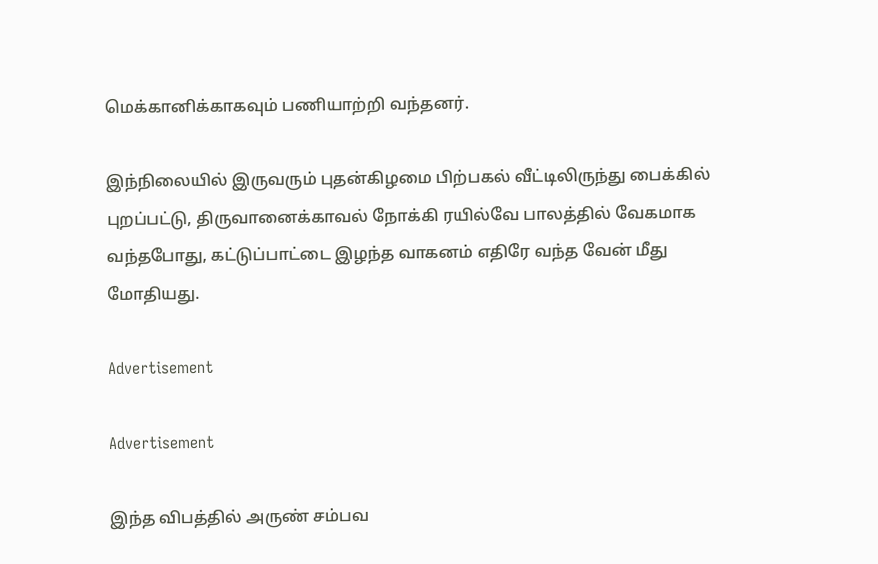மெக்கானிக்காகவும் பணியாற்றி வந்தனர்.

இந்நிலையில் இருவரும் புதன்கிழமை பிற்பகல் வீட்டிலிருந்து பைக்கில் புறப்பட்டு, திருவானைக்காவல் நோக்கி ரயில்வே பாலத்தில் வேகமாக வந்தபோது, கட்டுப்பாட்டை இழந்த வாகனம் எதிரே வந்த வேன் மீது மோதியது.

Advertisement

Advertisement

இந்த விபத்தில் அருண் சம்பவ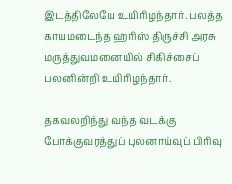இடத்திலேயே உயிரிழந்தார். பலத்த காயமடைந்த ஹரிஸ் திருச்சி அரசு மருத்துவமனையில் சிகிச்சைப் பலனின்றி உயிரிழந்தார்.

தகவலறிந்து வந்த வடக்கு போக்குவரத்துப் புலனாய்வுப் பிரிவு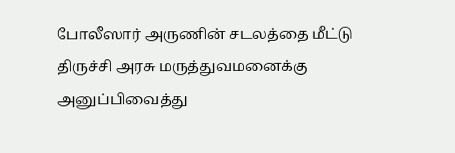போலீஸார் அருணின் சடலத்தை மீட்டு திருச்சி அரசு மருத்துவமனைக்கு அனுப்பிவைத்து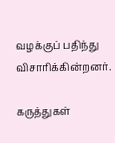வழக்குப் பதிந்து விசாரிக்கின்றனர்.

கருத்துகள்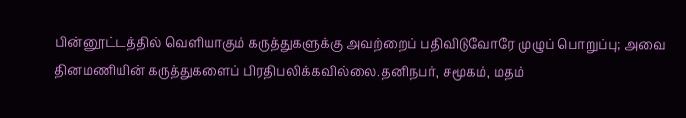பின்னூட்டத்தில் வெளியாகும் கருத்துகளுக்கு அவற்றைப் பதிவிடுவோரே முழுப் பொறுப்பு; அவை தினமணியின் கருத்துகளைப் பிரதிபலிக்கவில்லை.தனிநபர், சமூகம், மதம்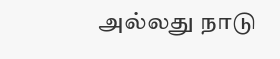அல்லது நாடு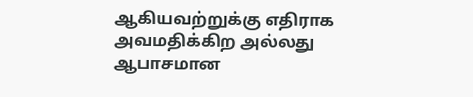ஆகியவற்றுக்கு எதிராக அவமதிக்கிற அல்லது ஆபாசமான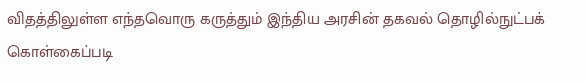விதத்திலுள்ள எந்தவொரு கருத்தும் இந்திய அரசின் தகவல் தொழில்நுட்பக் கொள்கைப்படி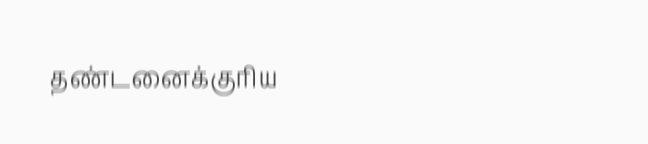தண்டனைக்குரிய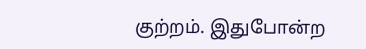குற்றம். இதுபோன்ற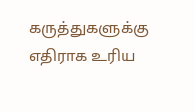கருத்துகளுக்கு எதிராக உரிய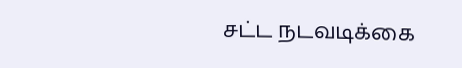சட்ட நடவடிக்கை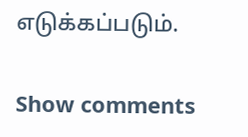எடுக்கப்படும்.

Show comments